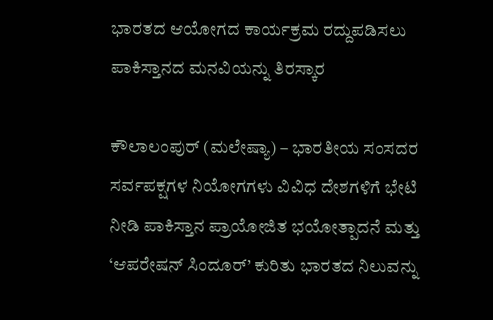ಭಾರತದ ಆಯೋಗದ ಕಾರ್ಯಕ್ರಮ ರದ್ದುಪಡಿಸಲು ಪಾಕಿಸ್ತಾನದ ಮನವಿಯನ್ನು ತಿರಸ್ಕಾರ

ಕೌಲಾಲಂಪುರ್ (ಮಲೇಷ್ಯಾ) – ಭಾರತೀಯ ಸಂಸದರ ಸರ್ವಪಕ್ಷಗಳ ನಿಯೋಗಗಳು ವಿವಿಧ ದೇಶಗಳಿಗೆ ಭೇಟಿ ನೀಡಿ ಪಾಕಿಸ್ತಾನ ಪ್ರಾಯೋಜಿತ ಭಯೋತ್ಪಾದನೆ ಮತ್ತು ‘ಆಪರೇಷನ್ ಸಿಂದೂರ್’ ಕುರಿತು ಭಾರತದ ನಿಲುವನ್ನು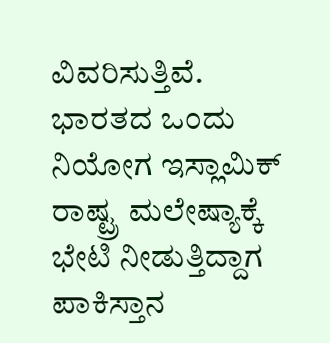ವಿವರಿಸುತ್ತಿವೆ. ಭಾರತದ ಒಂದು ನಿಯೋಗ ಇಸ್ಲಾಮಿಕ್ ರಾಷ್ಟ್ರ ಮಲೇಷ್ಯಾಕ್ಕೆ ಭೇಟಿ ನೀಡುತ್ತಿದ್ದಾಗ ಪಾಕಿಸ್ತಾನ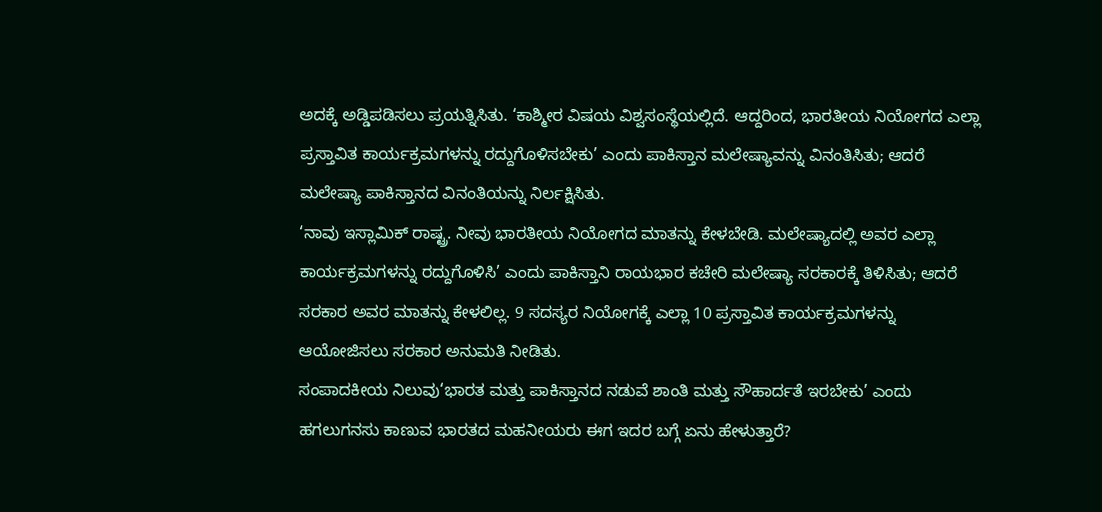ಅದಕ್ಕೆ ಅಡ್ಡಿಪಡಿಸಲು ಪ್ರಯತ್ನಿಸಿತು. ‘ಕಾಶ್ಮೀರ ವಿಷಯ ವಿಶ್ವಸಂಸ್ಥೆಯಲ್ಲಿದೆ. ಆದ್ದರಿಂದ, ಭಾರತೀಯ ನಿಯೋಗದ ಎಲ್ಲಾ ಪ್ರಸ್ತಾವಿತ ಕಾರ್ಯಕ್ರಮಗಳನ್ನು ರದ್ದುಗೊಳಿಸಬೇಕು’ ಎಂದು ಪಾಕಿಸ್ತಾನ ಮಲೇಷ್ಯಾವನ್ನು ವಿನಂತಿಸಿತು; ಆದರೆ ಮಲೇಷ್ಯಾ ಪಾಕಿಸ್ತಾನದ ವಿನಂತಿಯನ್ನು ನಿರ್ಲಕ್ಷಿಸಿತು.
‘ನಾವು ಇಸ್ಲಾಮಿಕ್ ರಾಷ್ಟ್ರ. ನೀವು ಭಾರತೀಯ ನಿಯೋಗದ ಮಾತನ್ನು ಕೇಳಬೇಡಿ. ಮಲೇಷ್ಯಾದಲ್ಲಿ ಅವರ ಎಲ್ಲಾ ಕಾರ್ಯಕ್ರಮಗಳನ್ನು ರದ್ದುಗೊಳಿಸಿ’ ಎಂದು ಪಾಕಿಸ್ತಾನಿ ರಾಯಭಾರ ಕಚೇರಿ ಮಲೇಷ್ಯಾ ಸರಕಾರಕ್ಕೆ ತಿಳಿಸಿತು; ಆದರೆ ಸರಕಾರ ಅವರ ಮಾತನ್ನು ಕೇಳಲಿಲ್ಲ. 9 ಸದಸ್ಯರ ನಿಯೋಗಕ್ಕೆ ಎಲ್ಲಾ 10 ಪ್ರಸ್ತಾವಿತ ಕಾರ್ಯಕ್ರಮಗಳನ್ನು ಆಯೋಜಿಸಲು ಸರಕಾರ ಅನುಮತಿ ನೀಡಿತು.
ಸಂಪಾದಕೀಯ ನಿಲುವು‘ಭಾರತ ಮತ್ತು ಪಾಕಿಸ್ತಾನದ ನಡುವೆ ಶಾಂತಿ ಮತ್ತು ಸೌಹಾರ್ದತೆ ಇರಬೇಕು’ ಎಂದು ಹಗಲುಗನಸು ಕಾಣುವ ಭಾರತದ ಮಹನೀಯರು ಈಗ ಇದರ ಬಗ್ಗೆ ಏನು ಹೇಳುತ್ತಾರೆ?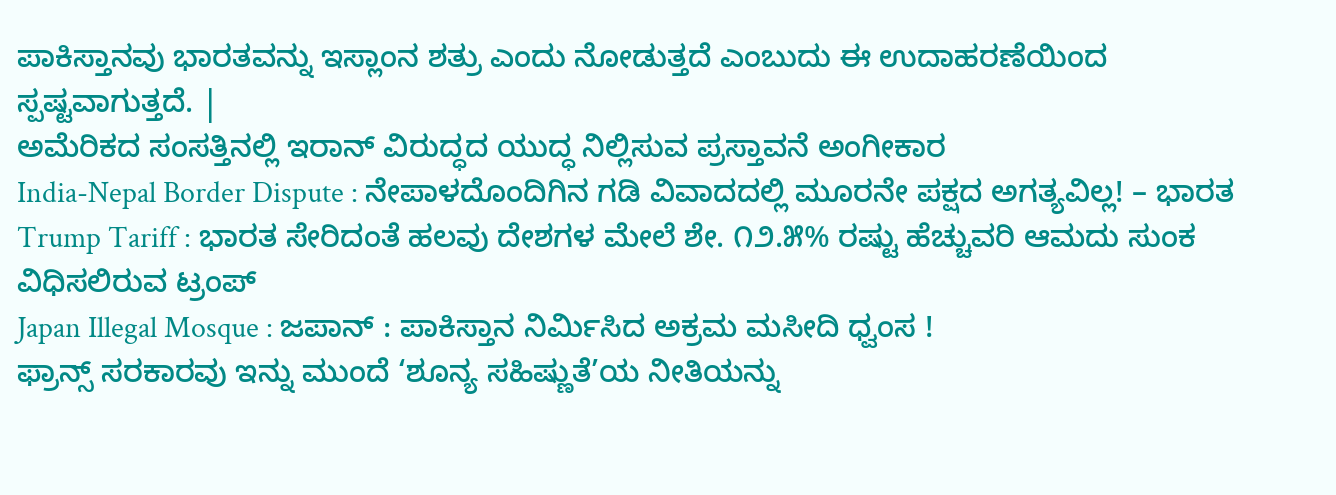ಪಾಕಿಸ್ತಾನವು ಭಾರತವನ್ನು ಇಸ್ಲಾಂನ ಶತ್ರು ಎಂದು ನೋಡುತ್ತದೆ ಎಂಬುದು ಈ ಉದಾಹರಣೆಯಿಂದ ಸ್ಪಷ್ಟವಾಗುತ್ತದೆ. |
ಅಮೆರಿಕದ ಸಂಸತ್ತಿನಲ್ಲಿ ಇರಾನ್ ವಿರುದ್ಧದ ಯುದ್ಧ ನಿಲ್ಲಿಸುವ ಪ್ರಸ್ತಾವನೆ ಅಂಗೀಕಾರ
India-Nepal Border Dispute : ನೇಪಾಳದೊಂದಿಗಿನ ಗಡಿ ವಿವಾದದಲ್ಲಿ ಮೂರನೇ ಪಕ್ಷದ ಅಗತ್ಯವಿಲ್ಲ! – ಭಾರತ
Trump Tariff : ಭಾರತ ಸೇರಿದಂತೆ ಹಲವು ದೇಶಗಳ ಮೇಲೆ ಶೇ. ೧೨.೫% ರಷ್ಟು ಹೆಚ್ಚುವರಿ ಆಮದು ಸುಂಕ ವಿಧಿಸಲಿರುವ ಟ್ರಂಪ್
Japan Illegal Mosque : ಜಪಾನ್ : ಪಾಕಿಸ್ತಾನ ನಿರ್ಮಿಸಿದ ಅಕ್ರಮ ಮಸೀದಿ ಧ್ವಂಸ !
ಫ್ರಾನ್ಸ್ ಸರಕಾರವು ಇನ್ನು ಮುಂದೆ ‘ಶೂನ್ಯ ಸಹಿಷ್ಣುತೆ’ಯ ನೀತಿಯನ್ನು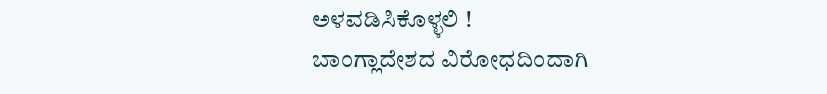ಅಳವಡಿಸಿಕೊಳ್ಳಲಿ !
ಬಾಂಗ್ಲಾದೇಶದ ವಿರೋಧದಿಂದಾಗಿ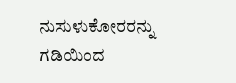ನುಸುಳುಕೋರರನ್ನು ಗಡಿಯಿಂದ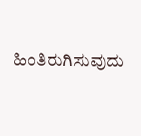ಹಿಂತಿರುಗಿಸುವುದು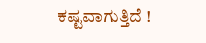ಕಷ್ಟವಾಗುತ್ತಿದೆ !